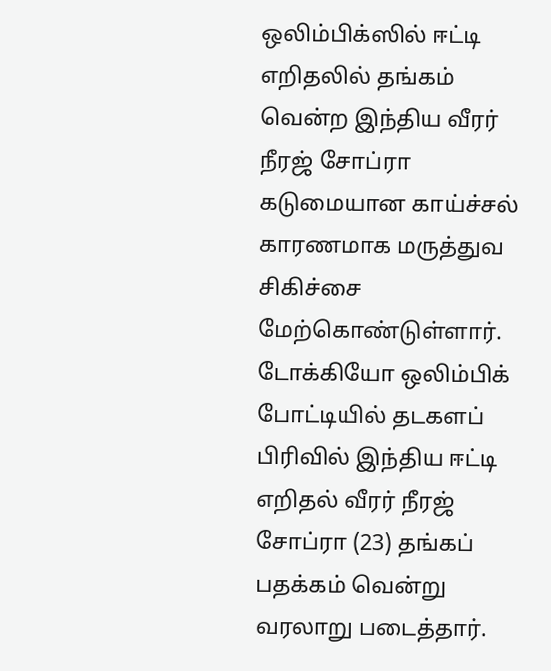ஒலிம்பிக்ஸில் ஈட்டி எறிதலில் தங்கம் வென்ற இந்திய வீரர் நீரஜ் சோப்ரா கடுமையான காய்ச்சல் காரணமாக மருத்துவ சிகிச்சை மேற்கொண்டுள்ளார்.
டோக்கியோ ஒலிம்பிக் போட்டியில் தடகளப் பிரிவில் இந்திய ஈட்டி எறிதல் வீரர் நீரஜ் சோப்ரா (23) தங்கப் பதக்கம் வென்று வரலாறு படைத்தார்.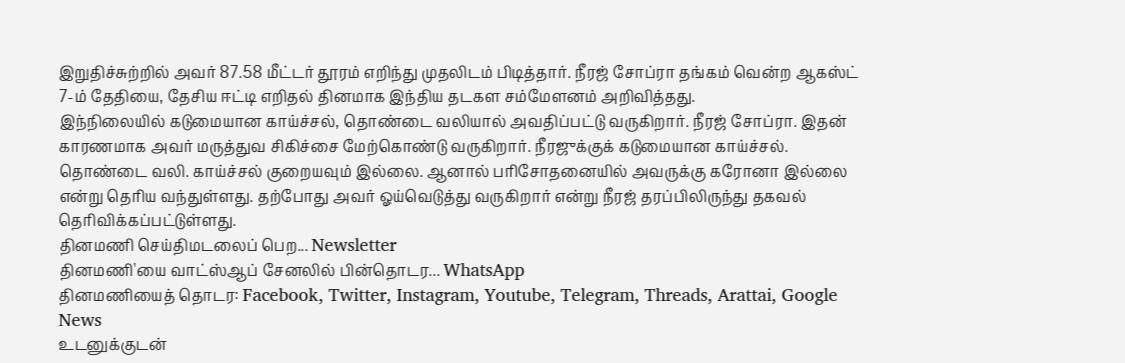இறுதிச்சுற்றில் அவர் 87.58 மீட்டர் தூரம் எறிந்து முதலிடம் பிடித்தார். நீரஜ் சோப்ரா தங்கம் வென்ற ஆகஸ்ட் 7-ம் தேதியை, தேசிய ஈட்டி எறிதல் தினமாக இந்திய தடகள சம்மேளனம் அறிவித்தது.
இந்நிலையில் கடுமையான காய்ச்சல், தொண்டை வலியால் அவதிப்பட்டு வருகிறார். நீரஜ் சோப்ரா. இதன் காரணமாக அவர் மருத்துவ சிகிச்சை மேற்கொண்டு வருகிறார். நீரஜுக்குக் கடுமையான காய்ச்சல். தொண்டை வலி. காய்ச்சல் குறையவும் இல்லை. ஆனால் பரிசோதனையில் அவருக்கு கரோனா இல்லை என்று தெரிய வந்துள்ளது. தற்போது அவர் ஓய்வெடுத்து வருகிறார் என்று நீரஜ் தரப்பிலிருந்து தகவல் தெரிவிக்கப்பட்டுள்ளது.
தினமணி செய்திமடலைப் பெற... Newsletter
தினமணி'யை வாட்ஸ்ஆப் சேனலில் பின்தொடர... WhatsApp
தினமணியைத் தொடர: Facebook, Twitter, Instagram, Youtube, Telegram, Threads, Arattai, Google News
உடனுக்குடன்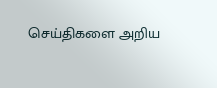செய்திகளை அறிய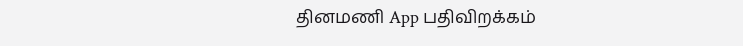தினமணி App பதிவிறக்கம்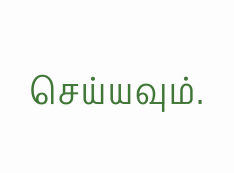செய்யவும்.